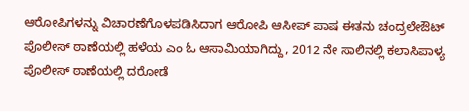ಆರೋಪಿಗಳನ್ನು ವಿಚಾರಣೆಗೊಳಪಡಿಸಿದಾಗ ಆರೋಪಿ ಆಸೀಪ್ ಪಾಷ ಈತನು ಚಂದ್ರಲೇಔಟ್ ಪೊಲೀಸ್ ಠಾಣೆಯಲ್ಲಿ ಹಳೆಯ ಎಂ ಓ ಆಸಾಮಿಯಾಗಿದ್ದು, 2012 ನೇ ಸಾಲಿನಲ್ಲಿ ಕಲಾಸಿಪಾಳ್ಯ ಪೊಲೀಸ್ ಠಾಣೆಯಲ್ಲಿ ದರೋಡೆ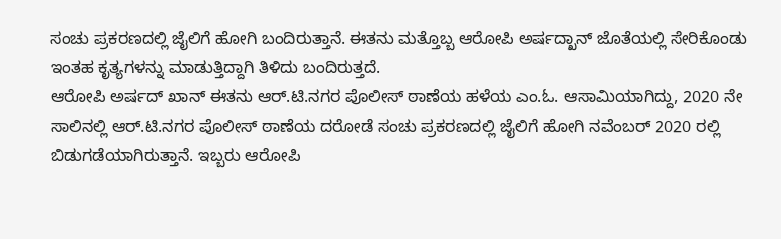ಸಂಚು ಪ್ರಕರಣದಲ್ಲಿ ಜೈಲಿಗೆ ಹೋಗಿ ಬಂದಿರುತ್ತಾನೆ. ಈತನು ಮತ್ತೊಬ್ಬ ಆರೋಪಿ ಅರ್ಷದ್ಖಾನ್ ಜೊತೆಯಲ್ಲಿ ಸೇರಿಕೊಂಡು ಇಂತಹ ಕೃತ್ಯಗಳನ್ನು ಮಾಡುತ್ತಿದ್ದಾಗಿ ತಿಳಿದು ಬಂದಿರುತ್ತದೆ.
ಆರೋಪಿ ಅರ್ಷದ್ ಖಾನ್ ಈತನು ಆರ್.ಟಿ.ನಗರ ಪೊಲೀಸ್ ಠಾಣೆಯ ಹಳೆಯ ಎಂ.ಓ. ಆಸಾಮಿಯಾಗಿದ್ದು, 2020 ನೇ ಸಾಲಿನಲ್ಲಿ ಆರ್.ಟಿ.ನಗರ ಪೊಲೀಸ್ ಠಾಣೆಯ ದರೋಡೆ ಸಂಚು ಪ್ರಕರಣದಲ್ಲಿ ಜೈಲಿಗೆ ಹೋಗಿ ನವೆಂಬರ್ 2020 ರಲ್ಲಿ ಬಿಡುಗಡೆಯಾಗಿರುತ್ತಾನೆ. ಇಬ್ಬರು ಆರೋಪಿ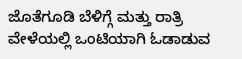ಜೊತೆಗೂಡಿ ಬೆಳಿಗ್ಗೆ ಮತ್ತು ರಾತ್ರಿ ವೇಳೆಯಲ್ಲಿ ಒಂಟಿಯಾಗಿ ಓಡಾಡುವ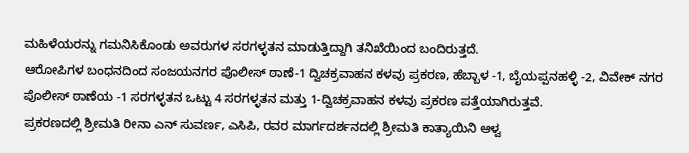ಮಹಿಳೆಯರನ್ನು ಗಮನಿಸಿಕೊಂಡು ಅವರುಗಳ ಸರಗಳ್ಳತನ ಮಾಡುತ್ತಿದ್ದಾಗಿ ತನಿಖೆಯಿಂದ ಬಂದಿರುತ್ತದೆ.
ಆರೋಪಿಗಳ ಬಂಧನದಿಂದ ಸಂಜಯನಗರ ಪೊಲೀಸ್ ಠಾಣೆ-1 ದ್ವಿಚಕ್ರವಾಹನ ಕಳವು ಪ್ರಕರಣ, ಹೆಬ್ಬಾಳ -1, ಬೈಯಪ್ಪನಹಳ್ಳಿ -2, ವಿವೇಕ್ ನಗರ ಪೊಲೀಸ್ ಠಾಣೆಯ -1 ಸರಗಳ್ಳತನ ಒಟ್ಟು 4 ಸರಗಳ್ಳತನ ಮತ್ತು 1-ದ್ವಿಚಕ್ರವಾಹನ ಕಳವು ಪ್ರಕರಣ ಪತ್ತೆಯಾಗಿರುತ್ತವೆ.
ಪ್ರಕರಣದಲ್ಲಿ ಶ್ರೀಮತಿ ರೀನಾ ಎನ್ ಸುವರ್ಣ, ಎಸಿಪಿ, ರವರ ಮಾರ್ಗದರ್ಶನದಲ್ಲಿ ಶ್ರೀಮತಿ ಕಾತ್ಯಾಯಿನಿ ಆಳ್ವ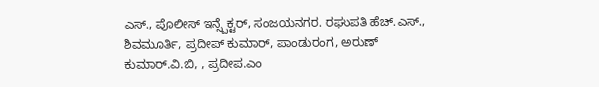ಎಸ್., ಪೊಲೀಸ್ ಇನ್ಸ್ಪೆಕ್ಟರ್, ಸಂಜಯನಗರ. ರಘುಪತಿ ಹೆಚ್.ಎಸ್., ಶಿವಮೂರ್ತಿ, ಪ್ರದೀಪ್ ಕುಮಾರ್, ಪಾಂಡುರಂಗ, ಅರುಣ್ ಕುಮಾರ್.ವಿ.ಬಿ, , ಪ್ರದೀಪ.ಎಂ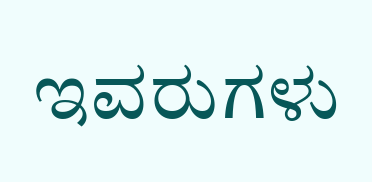ಇವರುಗಳು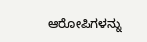ಆರೋಪಿಗಳನ್ನು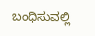ಬಂಧಿಸುವಲ್ಲಿ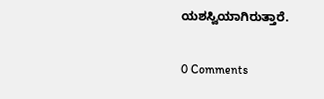ಯಶಸ್ವಿಯಾಗಿರುತ್ತಾರೆ.

0 Comments